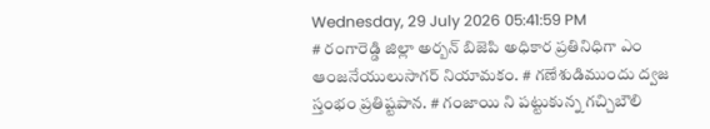Wednesday, 29 July 2026 05:41:59 PM
# రంగారెడ్డి జిల్లా అర్బన్ బిజెపి అధికార ప్రతినిధిగా ఎం ఆంజనేయులుసాగర్ నియామకం. # గణేశుడిముందు ద్వజ స్తంభం ప్రతిష్టపాన. # గంజాయి ని పట్టుకున్న గచ్చిబౌలి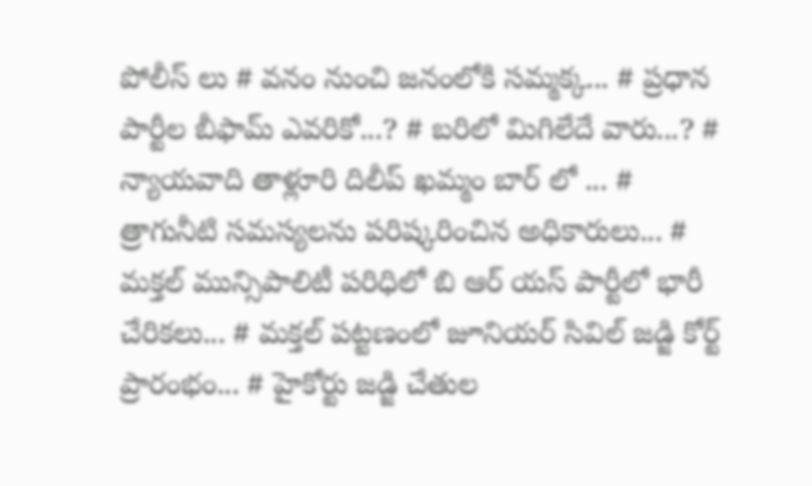పోలీస్ లు # వనం నుంచి జనంలోకి సమ్మక్క... # ప్రధాన పార్టీల బీఫామ్ ఎవరికో...? # బరిలో మిగిలేదే వారు...? # న్యాయవాది తాళ్లూరి దిలీప్ ఖమ్మం బార్ లో ... # త్రాగునీటి సమస్యలను పరిష్కరించిన అధికారులు... # మక్తల్ మున్సిపాలిటీ పరిధిలో బి ఆర్ యస్ పార్టీలో భారీ చేరికలు... # మక్తల్ పట్టణంలో జూనియర్ సివిల్ జడ్జి కోర్ట్ ప్రారంభం... # హైకోర్టు జడ్జి చేతుల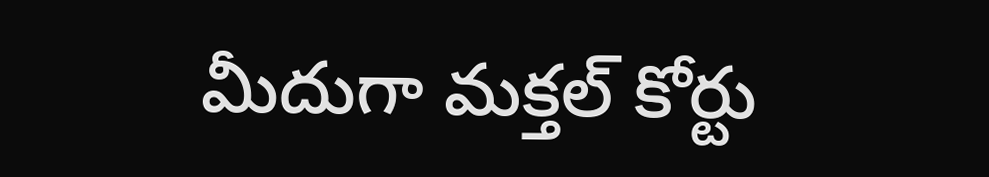మీదుగా మక్తల్ కోర్టు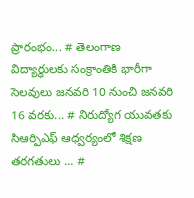ప్రారంభం... # తెలంగాణ విద్యార్ధులకు సంక్రాంతికి భారీగా సెలవులు జనవరి 10 నుంచి జనవరి 16 వరకు... # నిరుద్యోగ యువతకు సిఆర్పిఎఫ్ ఆధ్వర్యంలో శిక్షణ తరగతులు ... #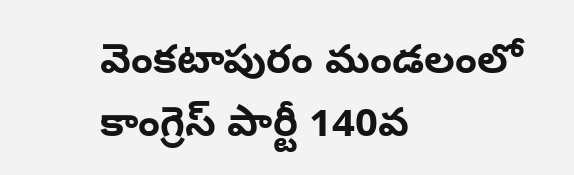వెంకటాపురం మండలంలో కాంగ్రెస్ పార్టీ 140వ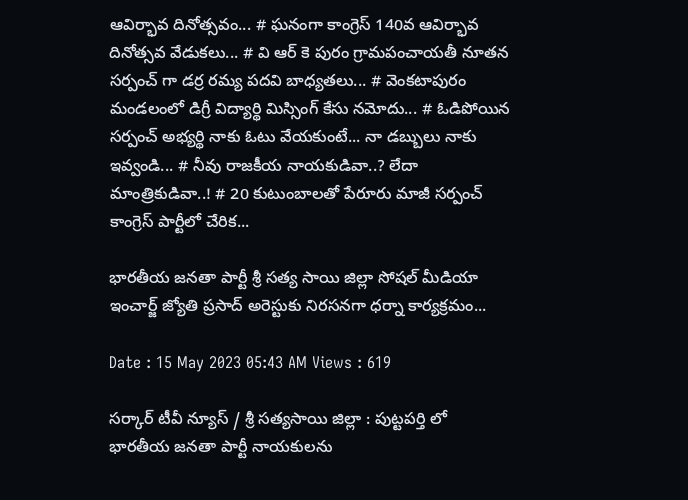ఆవిర్భావ దినోత్సవం... # ఘనంగా కాంగ్రెస్ 140వ ఆవిర్భావ దినోత్సవ వేడుకలు... # వి ఆర్ కె పురం గ్రామపంచాయతీ నూతన సర్పంచ్ గా డర్ర రమ్య పదవి బాధ్యతలు... # వెంకటాపురం మండలంలో డిగ్రీ విద్యార్థి మిస్సింగ్ కేసు నమోదు... # ఓడిపోయిన సర్పంచ్ అభ్యర్థి నాకు ఓటు వేయకుంటే... నా డబ్బులు నాకు ఇవ్వండి... # నీవు రాజకీయ నాయకుడివా..? లేదా మాంత్రికుడివా..! # 20 కుటుంబాలతో పేరూరు మాజీ సర్పంచ్ కాంగ్రెస్ పార్టీలో చేరిక...

భారతీయ జనతా పార్టీ శ్రీ సత్య సాయి జిల్లా సోషల్ మీడియా ఇంచార్జ్ జ్యోతి ప్రసాద్ అరెస్టుకు నిరసనగా ధర్నా కార్యక్రమం...

Date : 15 May 2023 05:43 AM Views : 619

సర్కార్ టీవీ న్యూస్ / శ్రీ సత్యసాయి జిల్లా : పుట్టపర్తి లో భారతీయ జనతా పార్టీ నాయకులను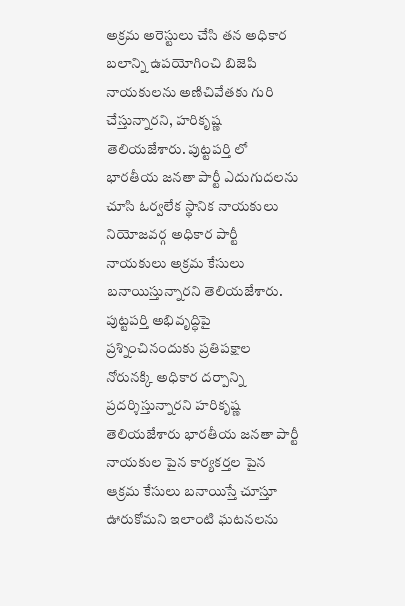అక్రమ అరెస్టులు చేసి తన అధికార బలాన్ని ఉపయోగించి బిజెపి నాయకులను అణిచివేతకు గురి చేస్తున్నారని, హరికృష్ణ తెలియజేశారు. పుట్టపర్తి లో భారతీయ జనతా పార్టీ ఎదుగుదలను చూసి ఓర్వలేక స్థానిక నాయకులు నియోజవర్గ అధికార పార్టీ నాయకులు అక్రమ కేసులు బనాయిస్తున్నారని తెలియజేశారు. పుట్టపర్తి అభివృద్ధిపై ప్రశ్నించినందుకు ప్రతిపక్షాల నోరునక్కి అధికార దర్పాన్ని ప్రదర్శిస్తున్నారని హరికృష్ణ తెలియజేశారు భారతీయ జనతా పార్టీ నాయకుల పైన కార్యకర్తల పైన ఆక్రమ కేసులు బనాయిస్తే చూస్తూ ఊరుకోమని ఇలాంటి ఘటనలను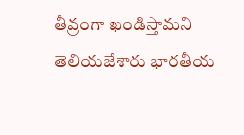తీవ్రంగా ఖండిస్తామని తెలియజేశారు భారతీయ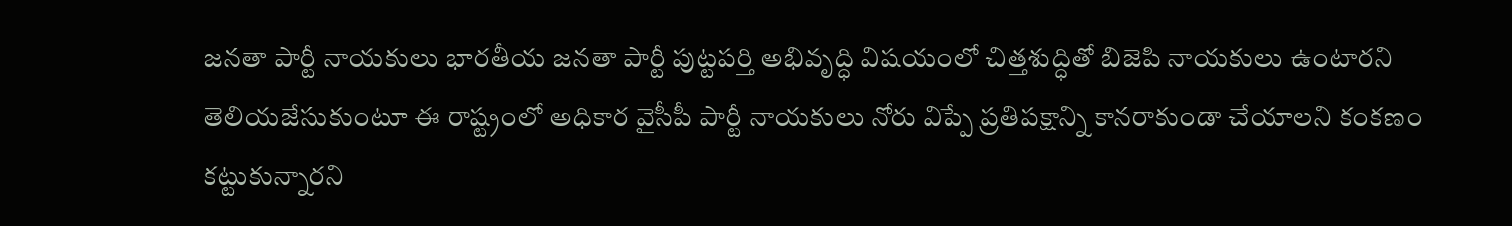జనతా పార్టీ నాయకులు భారతీయ జనతా పార్టీ పుట్టపర్తి అభివృద్ధి విషయంలో చిత్తశుద్ధితో బిజెపి నాయకులు ఉంటారని తెలియజేసుకుంటూ ఈ రాష్ట్రంలో అధికార వైసీపీ పార్టీ నాయకులు నోరు విప్పే ప్రతిపక్షాన్ని కానరాకుండా చేయాలని కంకణం కట్టుకున్నారని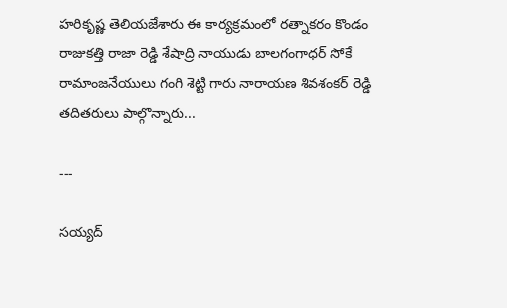హరికృష్ణ తెలియజేశారు ఈ కార్యక్రమంలో రత్నాకరం కొండం రాజుకత్తి రాజా రెడ్డి శేషాద్రి నాయుడు బాలగంగాధర్ సోకే రామాంజనేయులు గంగి శెట్టి గారు నారాయణ శివశంకర్ రెడ్డి తదితరులు పాల్గొన్నారు...

---

సయ్యద్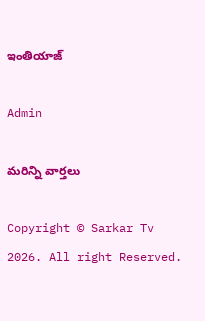ఇంతియాజ్

Admin

మరిన్ని వార్తలు

Copyright © Sarkar Tv 2026. All right Reserved.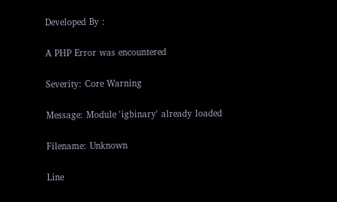Developed By :

A PHP Error was encountered

Severity: Core Warning

Message: Module 'igbinary' already loaded

Filename: Unknown

Line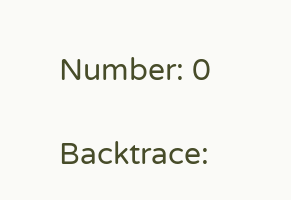Number: 0

Backtrace: